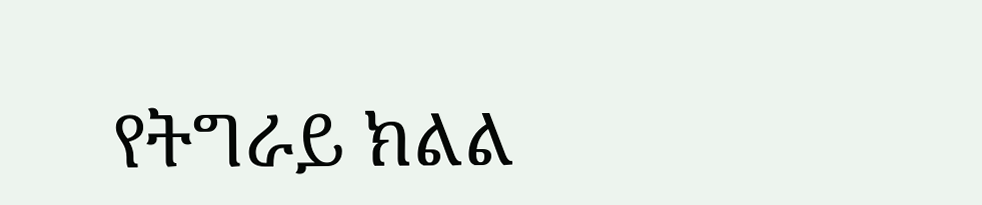የትግራይ ክልል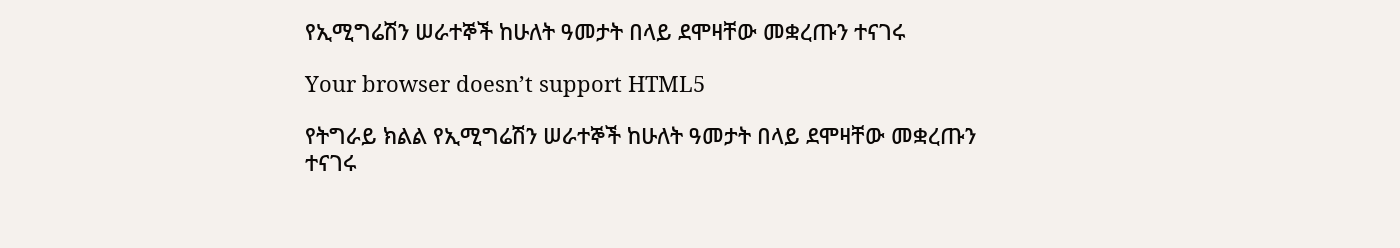የኢሚግሬሽን ሠራተኞች ከሁለት ዓመታት በላይ ደሞዛቸው መቋረጡን ተናገሩ

Your browser doesn’t support HTML5

የትግራይ ክልል የኢሚግሬሽን ሠራተኞች ከሁለት ዓመታት በላይ ደሞዛቸው መቋረጡን ተናገሩ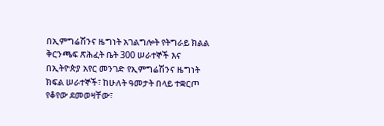በኢምግሬሽንና ዜግነት አገልግሎት የትግራይ ክልል ቅርንጫፍ ጽሕፈት ቤት 300 ሠራተኞች እና በኢትዮጵያ አየር መንገድ የኢምግሬሽንና ዜግነት ክፍል ሠራተኞች፣ ከሁለት ዓመታት በላይ ተቋርጦ የቆየው ደመወዛቸው፣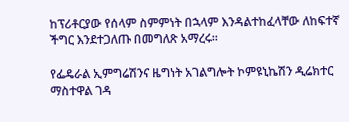ከፕሪቶርያው የሰላም ስምምነት በኋላም እንዳልተከፈላቸው ለከፍተኛ ችግር እንደተጋለጡ በመግለጽ አማረሩ።

የፌዴራል ኢምግሬሽንና ዜግነት አገልግሎት ኮምዩኒኬሽን ዲሬክተር ማስተዋል ገዳ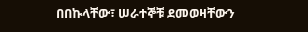በበኩላቸው፣ ሠራተኞቹ ደመወዛቸውን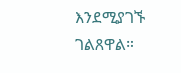እንደሚያገኙ ገልጸዋል።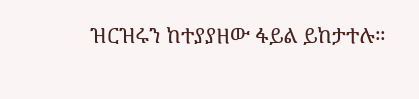ዝርዝሩን ከተያያዘው ፋይል ይከታተሉ።